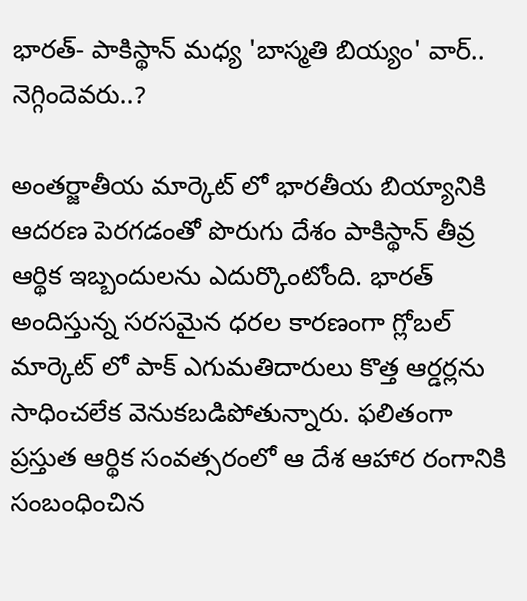భారత్- పాకిస్థాన్ మధ్య 'బాస్మతి బియ్యం' వార్.. నెగ్గిందెవరు..?

అంతర్జాతీయ మార్కెట్‌ లో భారతీయ బియ్యానికి ఆదరణ పెరగడంతో పొరుగు దేశం పాకిస్థాన్ తీవ్ర ఆర్థిక ఇబ్బందులను ఎదుర్కొంటోంది. భారత్ అందిస్తున్న సరసమైన ధరల కారణంగా గ్లోబల్ మార్కెట్‌ లో పాక్ ఎగుమతిదారులు కొత్త ఆర్డర్లను సాధించలేక వెనుకబడిపోతున్నారు. ఫలితంగా ప్రస్తుత ఆర్థిక సంవత్సరంలో ఆ దేశ ఆహార రంగానికి సంబంధించిన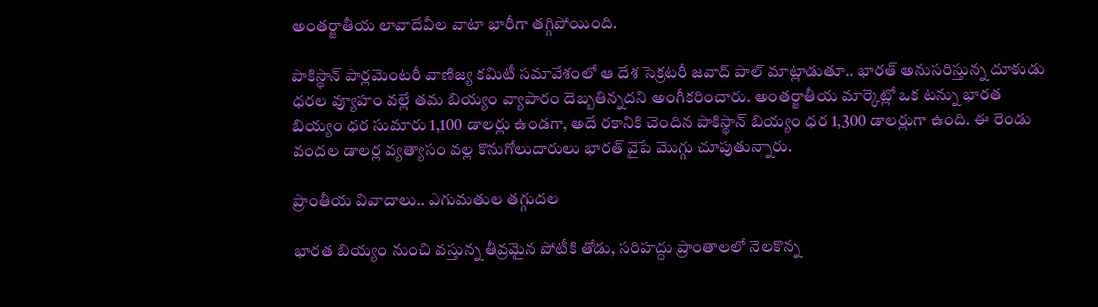అంతర్జాతీయ లావాదేవీల వాటా భారీగా తగ్గిపోయింది.

పాకిస్థాన్ పార్లమెంటరీ వాణిజ్య కమిటీ సమావేశంలో ఆ దేశ సెక్రటరీ జవాద్ పాల్ మాట్లాడుతూ.. భారత్ అనుసరిస్తున్న దూకుడు ధరల వ్యూహం వల్లే తమ బియ్యం వ్యాపారం దెబ్బతిన్నదని అంగీకరించారు. అంతర్జాతీయ మార్కెట్లో ఒక టన్ను భారత బియ్యం ధర సుమారు 1,100 డాలర్లు ఉండగా, అదే రకానికి చెందిన పాకిస్థాన్ బియ్యం ధర 1,300 డాలర్లుగా ఉంది. ఈ రెండు వందల డాలర్ల వ్యత్యాసం వల్ల కొనుగోలుదారులు భారత్ వైపే మొగ్గు చూపుతున్నారు.

ప్రాంతీయ వివాదాలు.. ఎగుమతుల తగ్గుదల

భారత బియ్యం నుంచి వస్తున్న తీవ్రమైన పోటీకి తోడు, సరిహద్దు ప్రాంతాలలో నెలకొన్న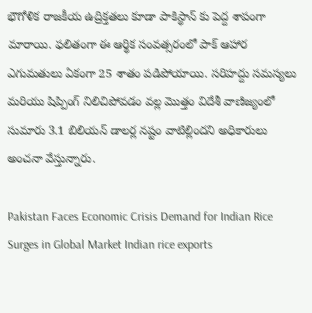భౌగోళిక రాజకీయ ఉద్రిక్తతలు కూడా పాకిస్థాన్ కు పెద్ద శాపంగా మారాయి. ఫలితంగా ఈ ఆర్థిక సంవత్సరంలో పాక్ ఆహార ఎగుమతులు ఏకంగా 25 శాతం పడిపోయాయి. సరిహద్దు సమస్యలు మరియు షిప్పింగ్ నిలిచిపోవడం వల్ల మొత్తం విదేశీ వాణిజ్యంలో సుమారు 3.1 బిలియన్ డాలర్ల నష్టం వాటిల్లిందని అధికారులు అంచనా వేస్తున్నారు.

Pakistan Faces Economic Crisis Demand for Indian Rice Surges in Global Market Indian rice exports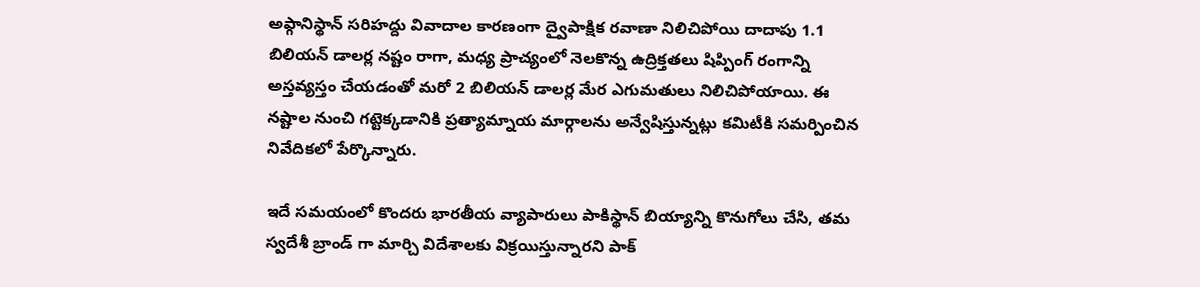అఫ్గానిస్థాన్ సరిహద్దు వివాదాల కారణంగా ద్వైపాక్షిక రవాణా నిలిచిపోయి దాదాపు 1.1 బిలియన్ డాలర్ల నష్టం రాగా, మధ్య ప్రాచ్యంలో నెలకొన్న ఉద్రిక్తతలు షిప్పింగ్ రంగాన్ని అస్తవ్యస్తం చేయడంతో మరో 2 బిలియన్ డాలర్ల మేర ఎగుమతులు నిలిచిపోయాయి. ఈ నష్టాల నుంచి గట్టెక్కడానికి ప్రత్యామ్నాయ మార్గాలను అన్వేషిస్తున్నట్లు కమిటీకి సమర్పించిన నివేదికలో పేర్కొన్నారు.

ఇదే సమయంలో కొందరు భారతీయ వ్యాపారులు పాకిస్థాన్ బియ్యాన్ని కొనుగోలు చేసి, తమ స్వదేశీ బ్రాండ్‌ గా మార్చి విదేశాలకు విక్రయిస్తున్నారని పాక్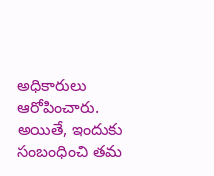అధికారులు ఆరోపించారు. అయితే, ఇందుకు సంబంధించి తమ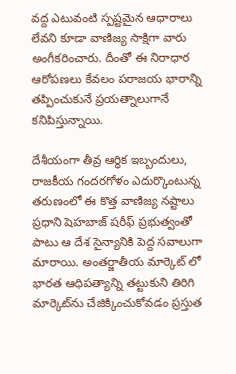వద్ద ఎటువంటి స్పష్టమైన ఆధారాలు లేవని కూడా వాణిజ్య సాక్షిగా వారు అంగీకరించారు. దీంతో ఈ నిరాధార ఆరోపణలు కేవలం పరాజయ భారాన్ని తప్పించుకునే ప్రయత్నాలుగానే కనిపిస్తున్నాయి.

దేశీయంగా తీవ్ర ఆర్థిక ఇబ్బందులు, రాజకీయ గందరగోళం ఎదుర్కొంటున్న తరుణంలో ఈ కొత్త వాణిజ్య నష్టాలు ప్రధాని షెహబాజ్ షరీఫ్ ప్రభుత్వంతో పాటు ఆ దేశ సైన్యానికి పెద్ద సవాలుగా మారాయి. అంతర్జాతీయ మార్కెట్‌ లో భారత ఆధిపత్యాన్ని తట్టుకుని తిరిగి మార్కెట్‌ను చేజిక్కించుకోవడం ప్రస్తుత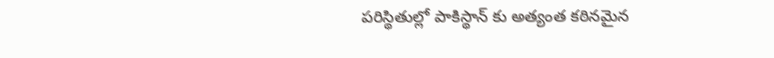పరిస్థితుల్లో పాకిస్థాన్ కు అత్యంత కఠినమైన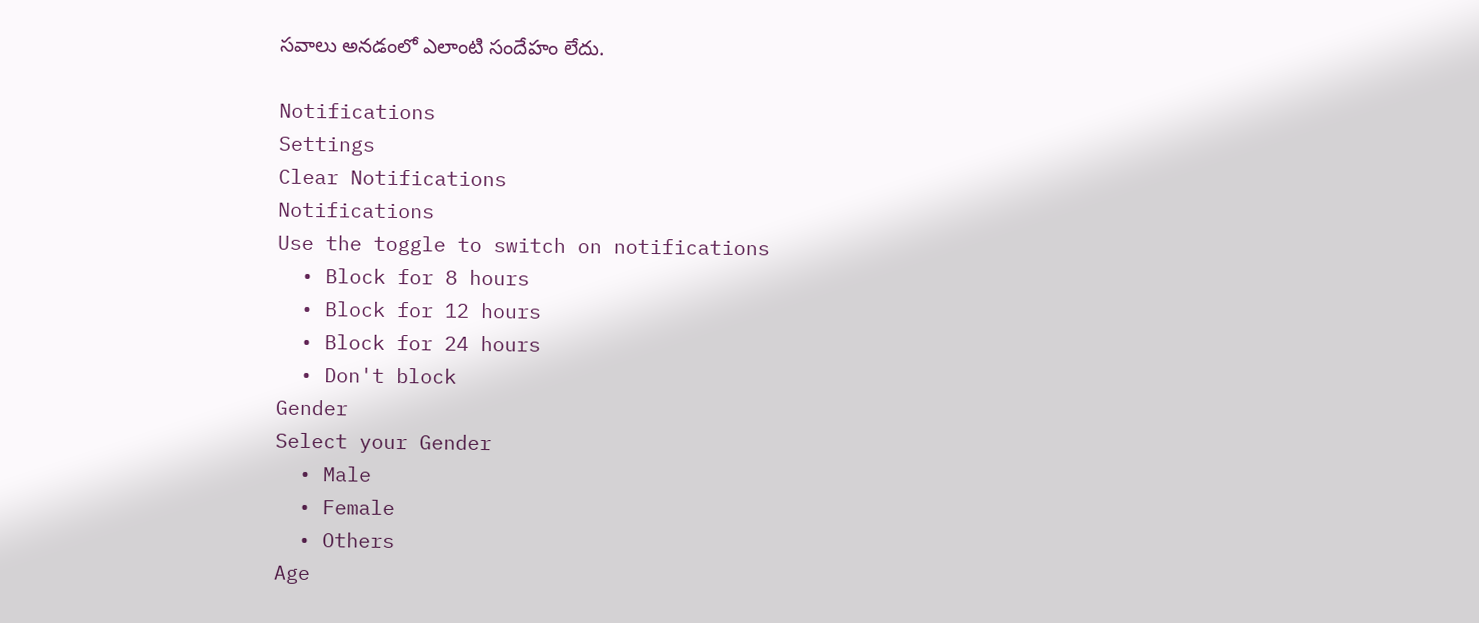సవాలు అనడంలో ఎలాంటి సందేహం లేదు.

Notifications
Settings
Clear Notifications
Notifications
Use the toggle to switch on notifications
  • Block for 8 hours
  • Block for 12 hours
  • Block for 24 hours
  • Don't block
Gender
Select your Gender
  • Male
  • Female
  • Others
Age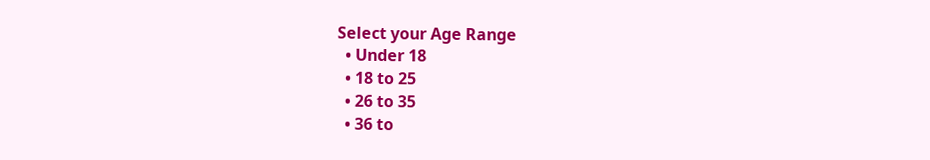Select your Age Range
  • Under 18
  • 18 to 25
  • 26 to 35
  • 36 to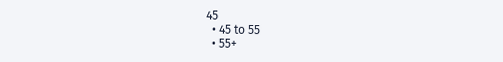45
  • 45 to 55
  • 55+